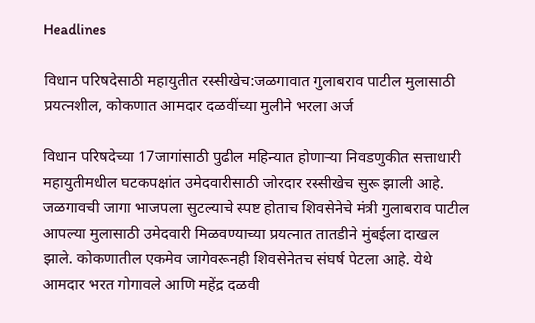Headlines

विधान परिषदेसाठी महायुतीत रस्सीखेच:जळगावात गुलाबराव पाटील मुलासाठी प्रयत्नशील, कोकणात आमदार दळवींच्या मुलीने भरला अर्ज

विधान परिषदेच्या 17जागांसाठी पुढील महिन्यात होणाऱ्या निवडणुकीत सत्ताधारी महायुतीमधील घटकपक्षांत उमेदवारीसाठी जोरदार रस्सीखेच सुरू झाली आहे. जळगावची जागा भाजपला सुटल्याचे स्पष्ट होताच शिवसेनेचे मंत्री गुलाबराव पाटील आपल्या मुलासाठी उमेदवारी मिळवण्याच्या प्रयत्नात तातडीने मुंबईला दाखल झाले. कोकणातील एकमेव जागेवरूनही शिवसेनेतच संघर्ष पेटला आहे. येथे आमदार भरत गोगावले आणि महेंद्र दळवी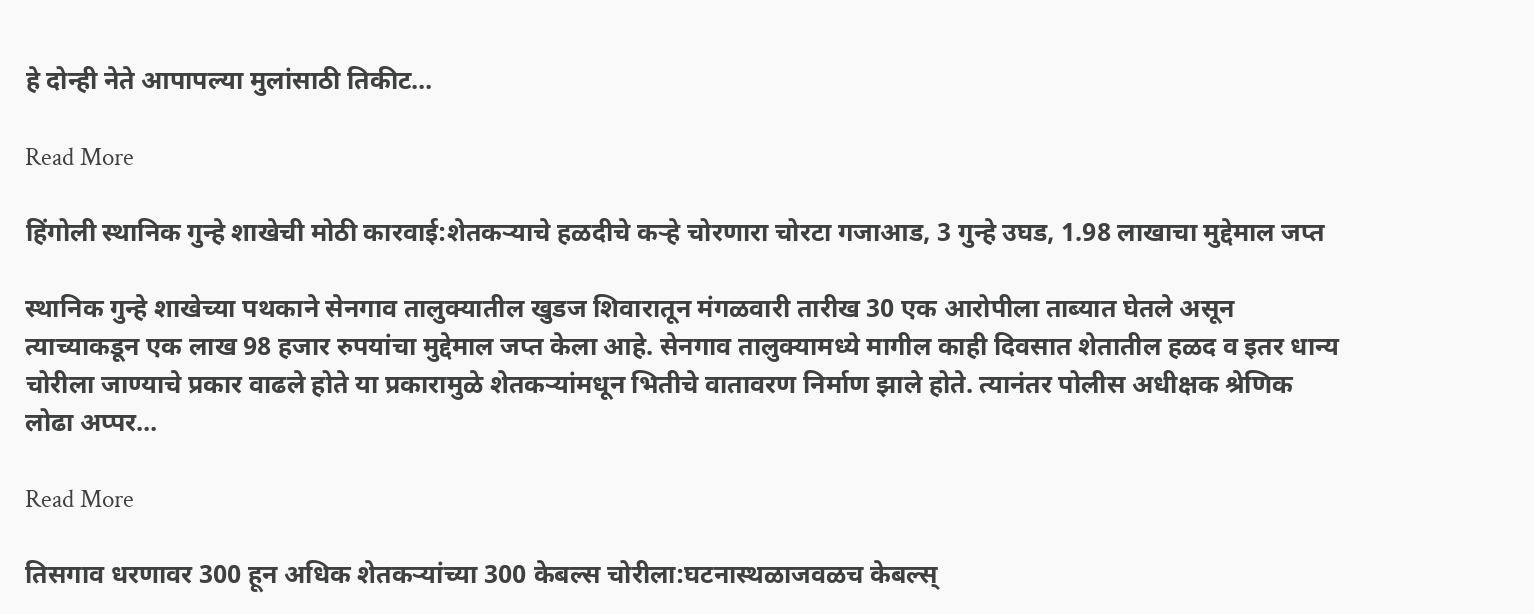हे दोन्ही नेते आपापल्या मुलांसाठी तिकीट…

Read More

हिंगोली स्थानिक गुन्हे शाखेची मोठी कारवाई:शेतकऱ्याचे हळदीचे कऱ्हे चोरणारा चोरटा गजाआड, 3 गुन्हे उघड, 1.98 लाखाचा मुद्देमाल जप्त

स्थानिक गुन्हे शाखेच्या पथकाने सेनगाव तालुक्यातील खुडज शिवारातून मंगळवारी तारीख 30 एक आरोपीला ताब्यात घेतले असून त्याच्याकडून एक लाख 98 हजार रुपयांचा मुद्देमाल जप्त केला आहे. सेनगाव तालुक्यामध्ये मागील काही दिवसात शेतातील हळद व इतर धान्य चोरीला जाण्याचे प्रकार वाढले होते या प्रकारामुळे शेतकऱ्यांमधून भितीचे वातावरण निर्माण झाले होते. त्यानंतर पोलीस अधीक्षक श्रेणिक लोढा अप्पर…

Read More

तिसगाव धरणावर 300 हून अधिक शेतकऱ्यांच्या 300 केबल्स‌ चोरीला:घटनास्थळाजवळच केबल्स‌्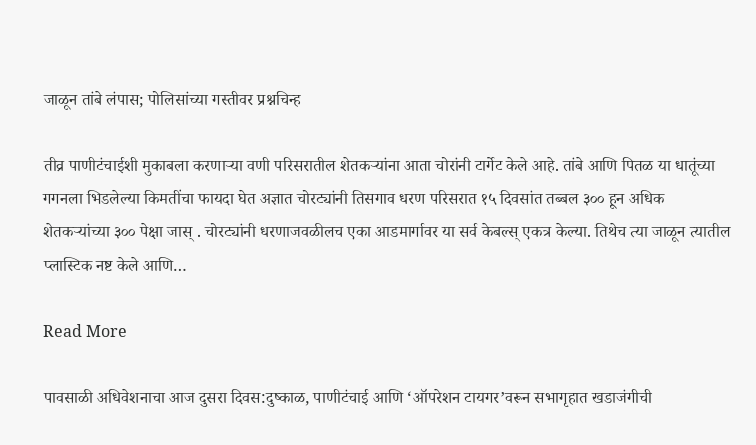जाळून तांबे लंपास; पोलिसांच्या गस्तीवर प्रश्नचिन्ह

तीव्र पाणीटंचाईशी मुकाबला करणाऱ्या वणी परिसरातील शेतकऱ्यांना आता चोरांनी टार्गेट केले आहे. तांबे आणि पितळ या धातूंच्या गगनला भिडलेल्या किमतींचा फायदा घेत अज्ञात चोरट्यांनी तिसगाव धरण परिसरात १५ दिवसांत तब्बल ३०० हून अधिक शेतकऱ्यांच्या ३०० पेक्षा जास् . चोरट्यांनी धरणाजवळीलच एका आडमार्गावर या सर्व केबल्स‌् एकत्र केल्या. तिथेच त्या जाळून त्यातील प्लास्टिक नष्ट केले आणि…

Read More

पावसाळी अधिवेशनाचा आज दुसरा दिवस:दुष्काळ, पाणीटंचाई आणि ‘ऑपरेशन टायगर’वरून सभागृहात खडाजंगीची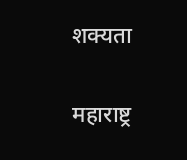शक्यता

महाराष्ट्र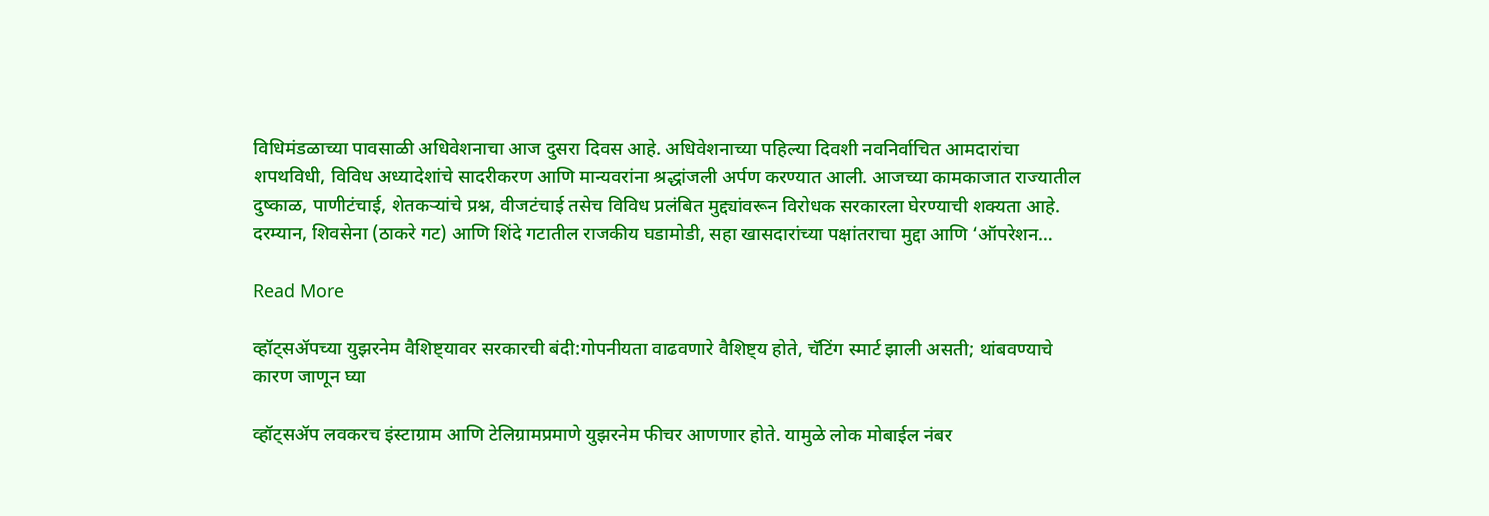विधिमंडळाच्या पावसाळी अधिवेशनाचा आज दुसरा दिवस आहे. अधिवेशनाच्या पहिल्या दिवशी नवनिर्वाचित आमदारांचा शपथविधी, विविध अध्यादेशांचे सादरीकरण आणि मान्यवरांना श्रद्धांजली अर्पण करण्यात आली. आजच्या कामकाजात राज्यातील दुष्काळ, पाणीटंचाई, शेतकऱ्यांचे प्रश्न, वीजटंचाई तसेच विविध प्रलंबित मुद्द्यांवरून विरोधक सरकारला घेरण्याची शक्यता आहे. दरम्यान, शिवसेना (ठाकरे गट) आणि शिंदे गटातील राजकीय घडामोडी, सहा खासदारांच्या पक्षांतराचा मुद्दा आणि ‘ऑपरेशन…

Read More

व्हॉट्सॲपच्या युझरनेम वैशिष्ट्यावर सरकारची बंदी:गोपनीयता वाढवणारे वैशिष्ट्य होते, चॅटिंग स्मार्ट झाली असती; थांबवण्याचे कारण जाणून घ्या

व्हॉट्सॲप लवकरच इंस्टाग्राम आणि टेलिग्रामप्रमाणे युझरनेम फीचर आणणार होते. यामुळे लोक मोबाईल नंबर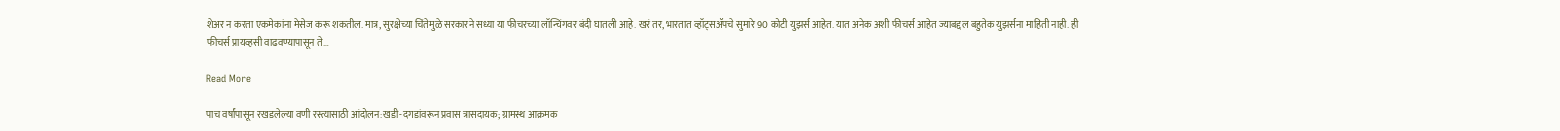शेअर न करता एकमेकांना मेसेज करू शकतील. मात्र, सुरक्षेच्या चिंतेमुळे सरकारने सध्या या फीचरच्या लॉन्चिंगवर बंदी घातली आहे. खरं तर, भारतात व्हॉट्सॲपचे सुमारे 90 कोटी युझर्स आहेत. यात अनेक अशी फीचर्स आहेत ज्याबद्दल बहुतेक युझर्सना माहिती नाही. ही फीचर्स प्रायव्हसी वाढवण्यापासून ते…

Read More

पाच वर्षांपासून रखडलेल्या वणी रस्त्यासाठी आंदोलन:खडी-दगडांवरून प्रवास त्रासदायक; ग्रामस्थ आक्रमक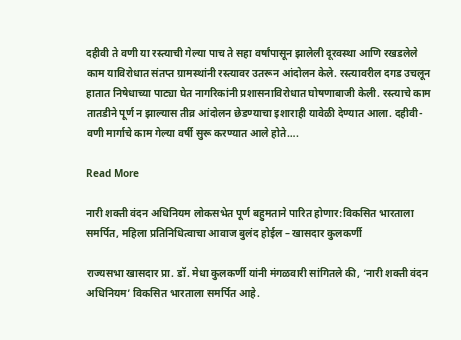दहीवी ते वणी या रस्त्याची गेल्या पाच ते सहा वर्षांपासून झालेली दूरवस्था आणि रखडलेले काम याविरोधात संतप्त ग्रामस्थांनी रस्त्यावर उतरून आंदोलन केले. रस्त्यावरील दगड उचलून हातात निषेधाच्या पाट्या घेत नागरिकांनी प्रशासनाविरोधात घोषणाबाजी केली. रस्त्याचे काम तातडीने पूर्ण न झाल्यास तीव्र आंदोलन छेडण्याचा इशाराही यावेळी देण्यात आला. दहीवी-वणी मार्गाचे काम गेल्या वर्षी सुरू करण्यात आले होते….

Read More

नारी शक्ती वंदन अधिनियम लोकसभेत पूर्ण बहुमताने पारित होणार:विकसित भारताला समर्पित, महिला प्रतिनिधित्वाचा आवाज बुलंद होईल – खासदार कुलकर्णी

राज्यसभा खासदार प्रा. डॉ. मेधा कुलकर्णी यांनी मंगळवारी सांगितले की, ‘नारी शक्ती वंदन अधिनियम’ विकसित भारताला समर्पित आहे.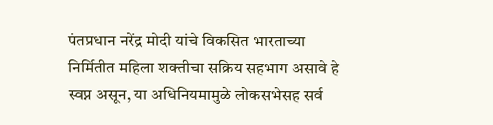पंतप्रधान नरेंद्र मोदी यांचे विकसित भारताच्या निर्मितीत महिला शक्तीचा सक्रिय सहभाग असावे हे स्वप्न असून, या अधिनियमामुळे लोकसभेसह सर्व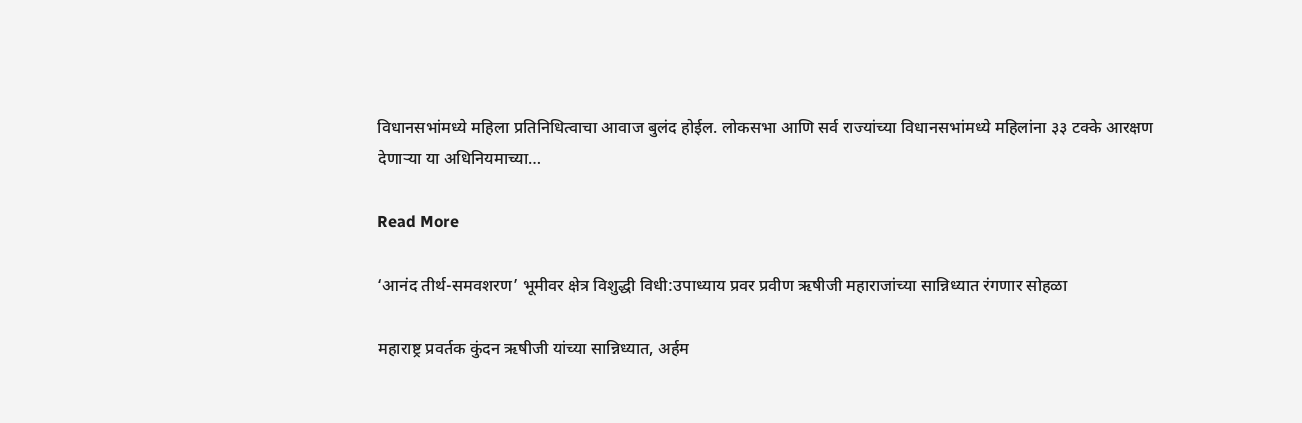विधानसभांमध्ये महिला प्रतिनिधित्वाचा आवाज बुलंद होईल. लोकसभा आणि सर्व राज्यांच्या विधानसभांमध्ये महिलांना ३३ टक्के आरक्षण देणाऱ्या या अधिनियमाच्या…

Read More

‘आनंद तीर्थ-समवशरण’ भूमीवर क्षेत्र विशुद्धी विधी:उपाध्याय प्रवर प्रवीण ऋषीजी महाराजांच्या सान्निध्यात रंगणार सोहळा

महाराष्ट्र प्रवर्तक कुंदन ऋषीजी यांच्या सान्निध्यात, अर्हम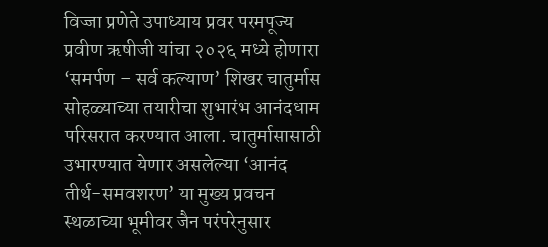विज्जा प्रणेते उपाध्याय प्रवर परमपूज्य प्रवीण ऋषीजी यांचा २०२६ मध्ये होणारा ‘समर्पण – सर्व कल्याण’ शिखर चातुर्मास सोहळ्याच्या तयारीचा शुभारंभ आनंदधाम परिसरात करण्यात आला. चातुर्मासासाठी उभारण्यात येणार असलेल्या ‘आनंद तीर्थ-समवशरण’ या मुख्य प्रवचन स्थळाच्या भूमीवर जैन परंपरेनुसार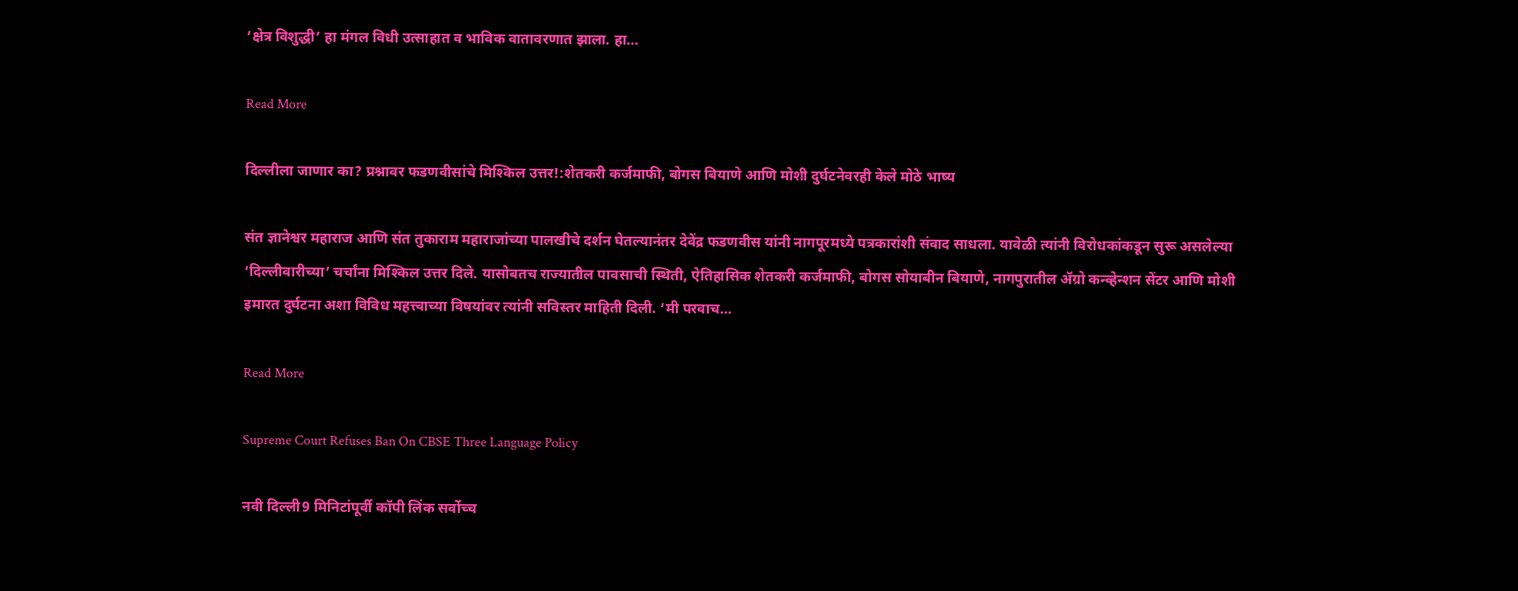‘क्षेत्र विशुद्धी’ हा मंगल विधी उत्साहात व भाविक वातावरणात झाला. हा…

Read More

दिल्लीला जाणार का? प्रश्नावर फडणवीसांचे मिश्किल उत्तर!:शेतकरी कर्जमाफी, बोगस बियाणे आणि मोशी दुर्घटनेवरही केले मोठे भाष्य

संत ज्ञानेश्वर महाराज आणि संत तुकाराम महाराजांच्या पालखीचे दर्शन घेतल्यानंतर देवेंद्र फडणवीस यांनी नागपूरमध्ये पत्रकारांशी संवाद साधला. यावेळी त्यांनी विरोधकांकडून सुरू असलेल्या ‘दिल्लीवारीच्या’ चर्चांना मिश्किल उत्तर दिले. यासोबतच राज्यातील पावसाची स्थिती, ऐतिहासिक शेतकरी कर्जमाफी, बोगस सोयाबीन बियाणे, नागपुरातील ॲग्रो कन्व्हेन्शन सेंटर आणि मोशी इमारत दुर्घटना अशा विविध महत्त्वाच्या विषयांवर त्यांनी सविस्तर माहिती दिली. ‘मी परवाच…

Read More

Supreme Court Refuses Ban On CBSE Three Language Policy

नवी दिल्ली9 मिनिटांपूर्वी कॉपी लिंक सर्वोच्च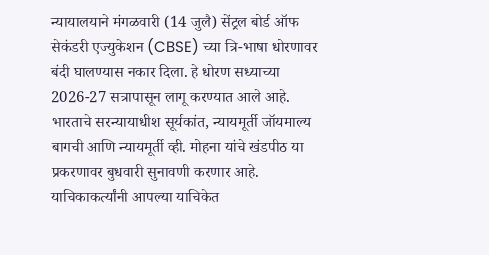न्यायालयाने मंगळवारी (14 जुलै) सेंट्रल बोर्ड ऑफ सेकंडरी एज्युकेशन (CBSE) च्या त्रि-भाषा धोरणावर बंदी घालण्यास नकार दिला. हे धोरण सध्याच्या 2026-27 सत्रापासून लागू करण्यात आले आहे. भारताचे सरन्यायाधीश सूर्यकांत, न्यायमूर्ती जॉयमाल्य बागची आणि न्यायमूर्ती व्ही. मोहना यांचे खंडपीठ या प्रकरणावर बुधवारी सुनावणी करणार आहे. याचिकाकर्त्यांनी आपल्या याचिकेत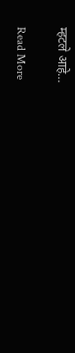म्हटले आहे…

Read More